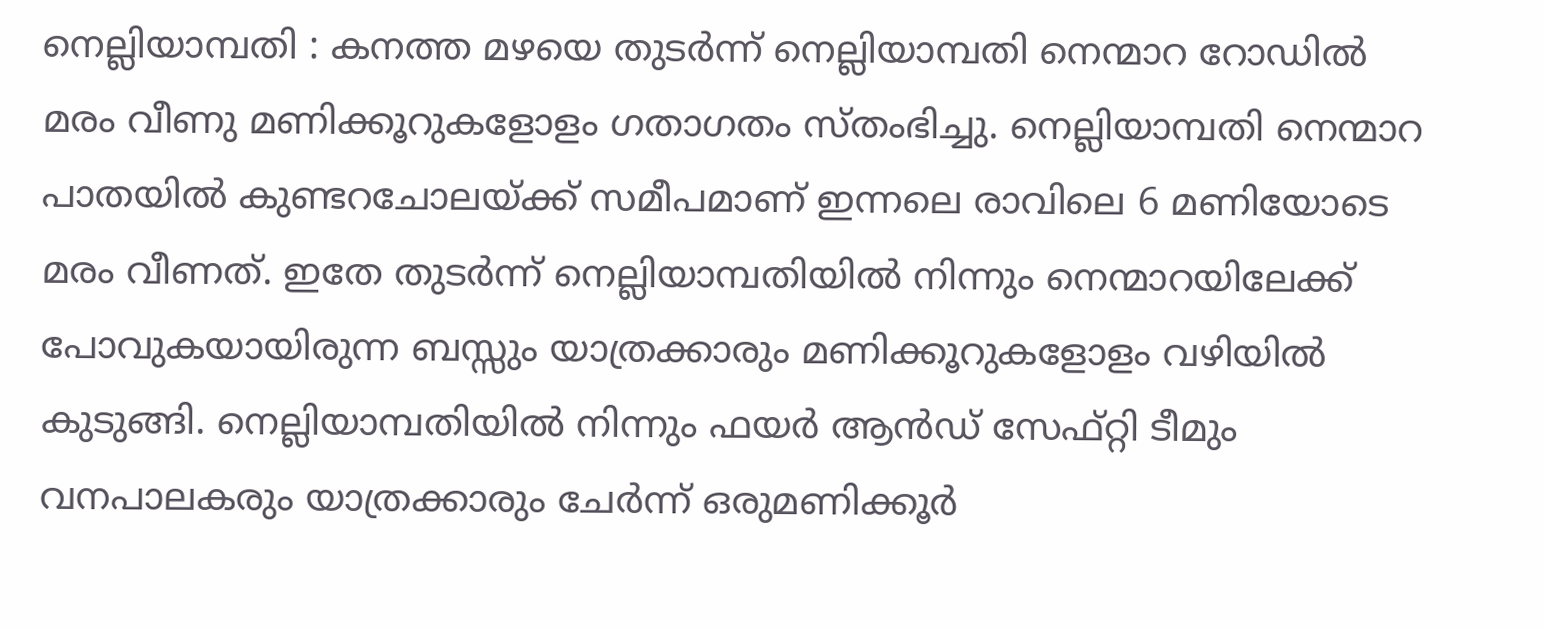നെല്ലിയാമ്പതി : കനത്ത മഴയെ തുടർന്ന് നെല്ലിയാമ്പതി നെന്മാറ റോഡിൽ മരം വീണു മണിക്കൂറുകളോളം ഗതാഗതം സ്തംഭിച്ചു. നെല്ലിയാമ്പതി നെന്മാറ പാതയിൽ കുണ്ടറചോലയ്ക്ക് സമീപമാണ് ഇന്നലെ രാവിലെ 6 മണിയോടെ മരം വീണത്. ഇതേ തുടർന്ന് നെല്ലിയാമ്പതിയിൽ നിന്നും നെന്മാറയിലേക്ക് പോവുകയായിരുന്ന ബസ്സും യാത്രക്കാരും മണിക്കൂറുകളോളം വഴിയിൽ കുടുങ്ങി. നെല്ലിയാമ്പതിയിൽ നിന്നും ഫയർ ആൻഡ് സേഫ്റ്റി ടീമും വനപാലകരും യാത്രക്കാരും ചേർന്ന് ഒരുമണിക്കൂർ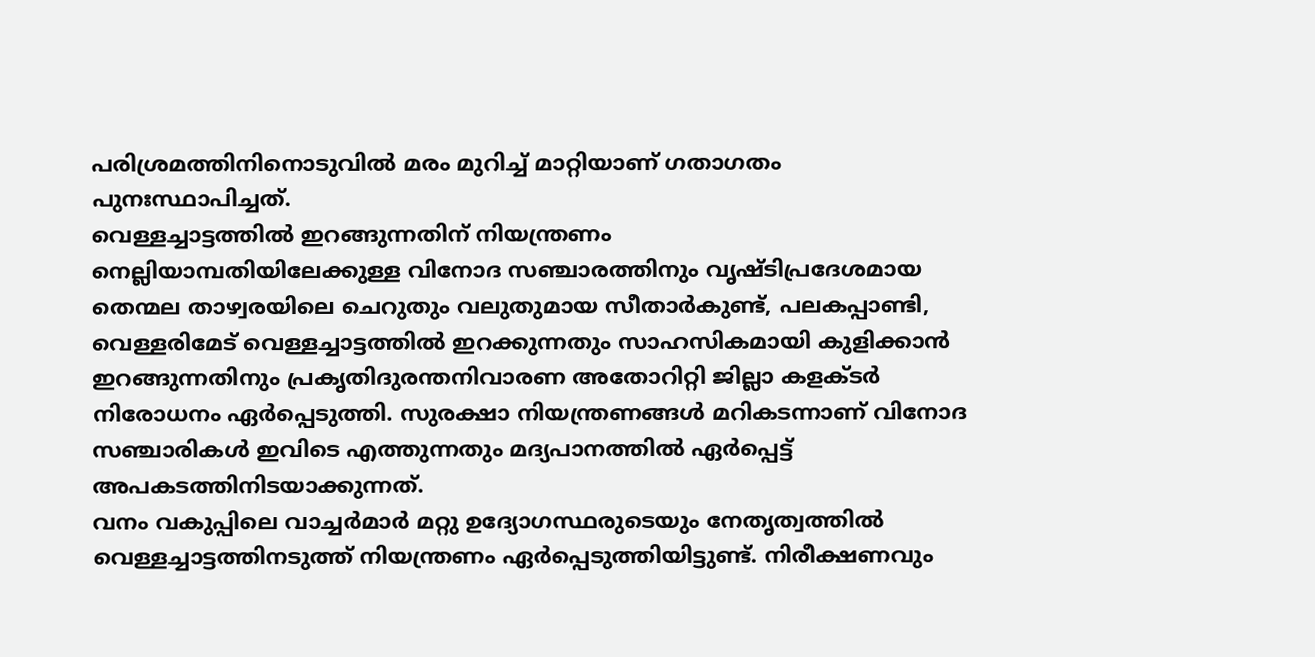പരിശ്രമത്തിനിനൊടുവിൽ മരം മുറിച്ച് മാറ്റിയാണ് ഗതാഗതം പുനഃസ്ഥാപിച്ചത്.
വെള്ളച്ചാട്ടത്തിൽ ഇറങ്ങുന്നതിന് നിയന്ത്രണം
നെല്ലിയാമ്പതിയിലേക്കുള്ള വിനോദ സഞ്ചാരത്തിനും വൃഷ്ടിപ്രദേശമായ തെന്മല താഴ്വരയിലെ ചെറുതും വലുതുമായ സീതാർകുണ്ട്, പലകപ്പാണ്ടി, വെള്ളരിമേട് വെള്ളച്ചാട്ടത്തിൽ ഇറക്കുന്നതും സാഹസികമായി കുളിക്കാൻ ഇറങ്ങുന്നതിനും പ്രകൃതിദുരന്തനിവാരണ അതോറിറ്റി ജില്ലാ കളക്ടർ നിരോധനം ഏർപ്പെടുത്തി. സുരക്ഷാ നിയന്ത്രണങ്ങൾ മറികടന്നാണ് വിനോദ സഞ്ചാരികൾ ഇവിടെ എത്തുന്നതും മദ്യപാനത്തിൽ ഏർപ്പെട്ട് അപകടത്തിനിടയാക്കുന്നത്.
വനം വകുപ്പിലെ വാച്ചർമാർ മറ്റു ഉദ്യോഗസ്ഥരുടെയും നേതൃത്വത്തിൽ വെള്ളച്ചാട്ടത്തിനടുത്ത് നിയന്ത്രണം ഏർപ്പെടുത്തിയിട്ടുണ്ട്. നിരീക്ഷണവും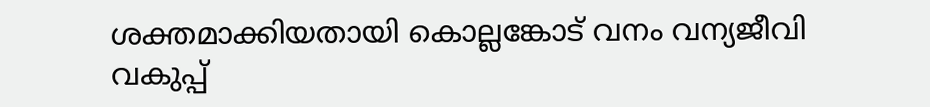ശക്തമാക്കിയതായി കൊല്ലങ്കോട് വനം വന്യജീവി വകുപ്പ്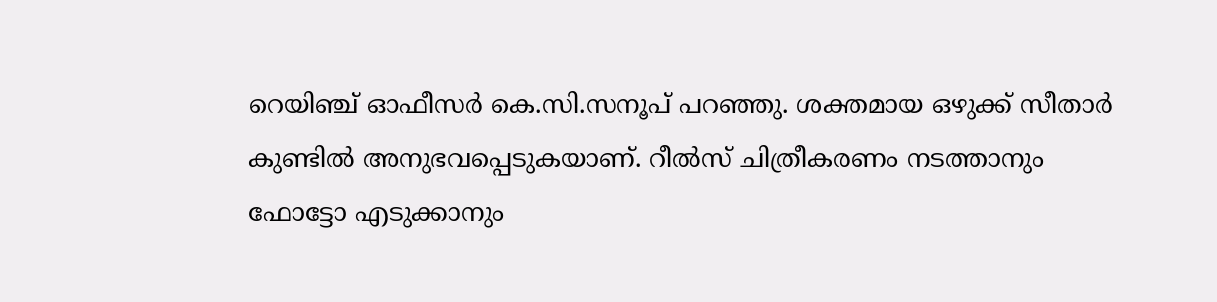റെയിഞ്ച് ഓഫീസർ കെ.സി.സനൂപ് പറഞ്ഞു. ശക്തമായ ഒഴുക്ക് സീതാർ കുണ്ടിൽ അനുഭവപ്പെടുകയാണ്. റീൽസ് ചിത്രീകരണം നടത്താനും ഫോട്ടോ എടുക്കാനും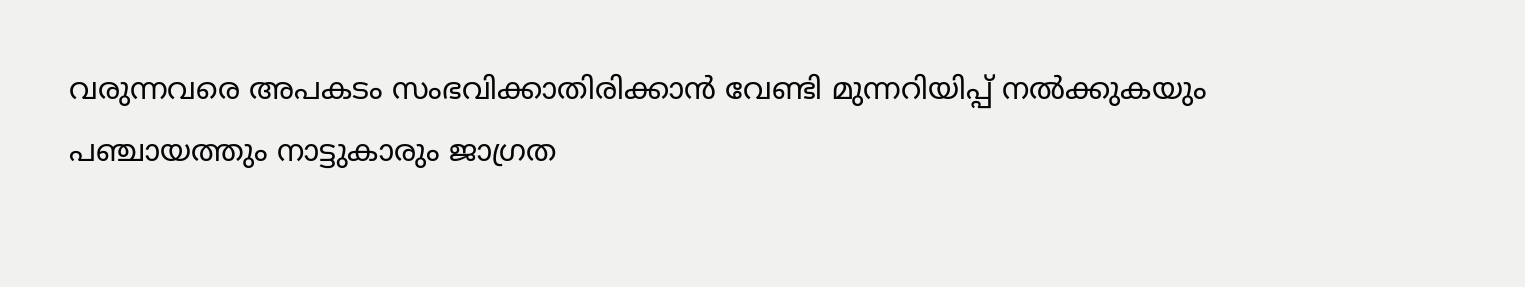വരുന്നവരെ അപകടം സംഭവിക്കാതിരിക്കാൻ വേണ്ടി മുന്നറിയിപ്പ് നൽക്കുകയും പഞ്ചായത്തും നാട്ടുകാരും ജാഗ്രത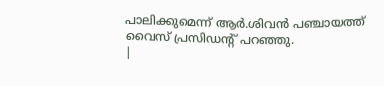പാലിക്കുമെന്ന് ആർ.ശിവൻ പഞ്ചായത്ത് വൈസ് പ്രസിഡന്റ് പറഞ്ഞു.
|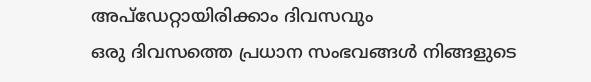അപ്ഡേറ്റായിരിക്കാം ദിവസവും
ഒരു ദിവസത്തെ പ്രധാന സംഭവങ്ങൾ നിങ്ങളുടെ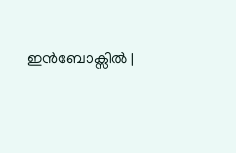ഇൻബോക്സിൽ |